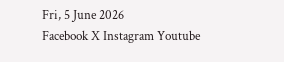Fri, 5 June 2026
Facebook X Instagram Youtube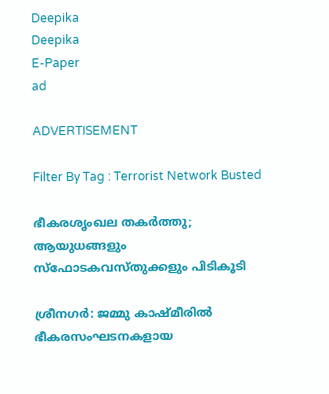Deepika
Deepika
E-Paper
ad

ADVERTISEMENT

Filter By Tag : Terrorist Network Busted

ഭീകരശൃംഖല തകർത്തു; ആയുധങ്ങളും സ്ഫോടകവസ്തുക്കളും പിടികൂടി

ശ്രീനഗർ: ജമ്മു കാഷ്മീരിൽ ഭീകരസംഘടനകളായ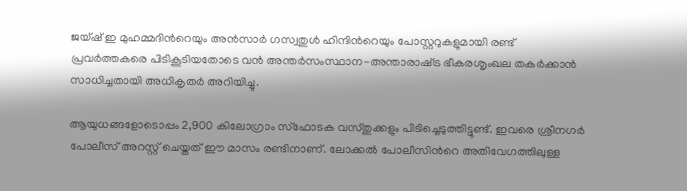ജയ്ഷ് ഇ മുഹമ്മദിന്‍റെയും അൻസാർ ഗസ്വതുൾ ഹിന്ദിന്‍റെയും പോസ്റ്ററുകളുമായി രണ്ട് പ്രവർത്തകരെ പി‌ടികൂടിയതോടെ വൻ അന്തർസംസ്ഥാന-അന്താരാഷ്‌ട്ര ഭീകരശൃംഖല തകർക്കാൻ സാധിച്ചതായി അധികൃതർ അറിയിച്ചു.

ആയുധങ്ങളോടൊപ്പം 2,900 കിലോഗ്രാം സ്ഫോടക വസ്തുക്കളും പിടിച്ചെടുത്തിട്ടുണ്ട്. ഇവരെ ശ്രീനഗർ പോലീസ് അറസ്റ്റ് ചെയ്തത് ഈ മാസം രണ്ടിനാണ്. ലോക്കൽ പോലീസിന്‍റെ അതിവേഗത്തിലുള്ള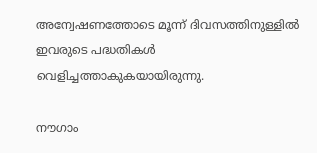അന്വേഷണത്തോടെ മൂന്ന് ദിവസത്തിനുള്ളിൽ ഇവരുടെ പദ്ധതികൾ വെളിച്ചത്താകുകയായിരുന്നു.

നൗഗാം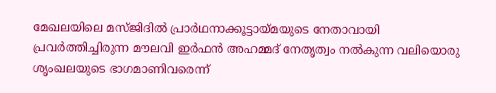മേഖലയിലെ മസ്ജിദിൽ പ്രാർഥനാക്കൂട്ടായ്മയുടെ നേതാവായി പ്രവർത്തിച്ചിരുന്ന മൗലവി ഇർഫൻ അഹമ്മദ് നേതൃത്വം നൽകുന്ന വലിയൊരു ശൃംഖലയുടെ ഭാഗമാണിവരെന്ന്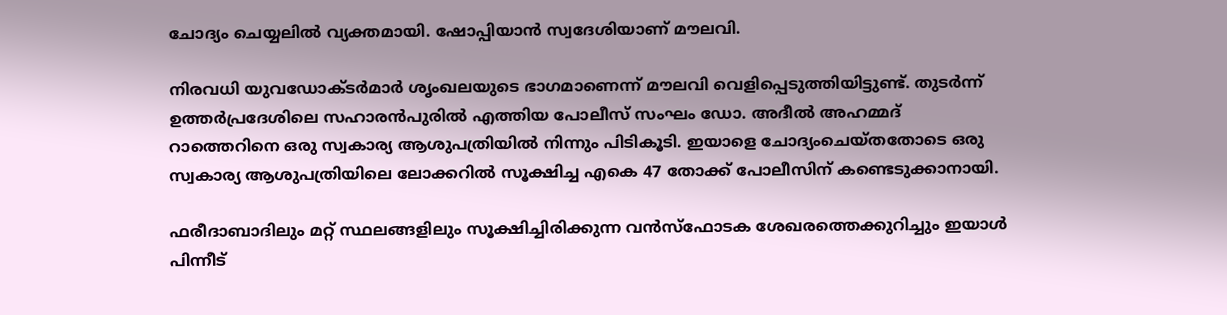ചോദ്യം ചെയ്യലിൽ വ്യക്തമായി. ഷോപ്പിയാൻ സ്വദേശിയാണ് മൗലവി.

നിരവധി യുവഡോക്ടർമാർ ശൃംഖലയുടെ ഭാഗമാണെന്ന് മൗലവി വെളിപ്പെടുത്തിയിട്ടുണ്ട്. തുടർന്ന് ഉത്തർപ്രദേശിലെ സഹാരൻപുരിൽ എത്തിയ പോലീസ് സംഘം ഡോ. അദീൽ അഹമ്മദ് റാത്തെറിനെ ഒരു സ്വകാര്യ ആശുപത്രിയിൽ നിന്നും പിടികൂടി. ഇയാളെ ചോദ്യംചെയ്തതോടെ ഒരു സ്വകാര്യ ആശുപത്രിയിലെ ലോക്കറിൽ സൂക്ഷിച്ച എകെ 47 തോക്ക് പോലീസിന് കണ്ടെടുക്കാനായി.

ഫരീദാബാദിലും മറ്റ് സ്ഥലങ്ങളിലും സൂക്ഷിച്ചിരിക്കുന്ന വൻസ്ഫോടക ശേഖരത്തെക്കുറിച്ചും ഇയാൾ പിന്നീട്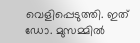വെളിപ്പെടുത്തി. ഇത് ഡോ. മുസമ്മിൽ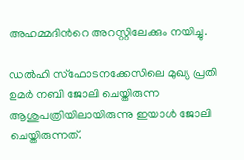അഹമ്മദിന്‍റെ അറസ്റ്റിലേക്കും നയിച്ചു.

ഡൽഹി സ്ഫോടനക്കേസിലെ മുഖ്യ പ്രതി ഉമർ നബി ജോലി ചെയ്തിരുന്ന ആശുപത്രിയിലായിരുന്നു ഇയാൾ ജോലി ചെയ്തിരുന്നത്.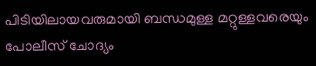പിടിയിലായവരുമായി ബന്ധമുള്ള മറ്റുള്ളവരെയും പോലീസ് ചോദ്യം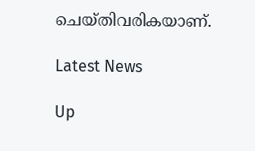ചെയ്തിവരികയാണ്.

Latest News

Up